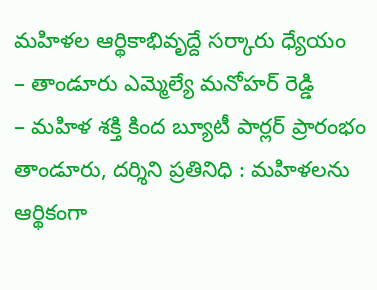మహిళల ఆర్థికాభివృద్దే సర్కారు ధ్యేయం
– తాండూరు ఎమ్మెల్యే మనోహర్ రెడ్డి
– మహిళ శక్తి కింద బ్యూటీ పార్లర్ ప్రారంభం
తాండూరు, దర్శిని ప్రతినిధి : మహిళలను ఆర్థికంగా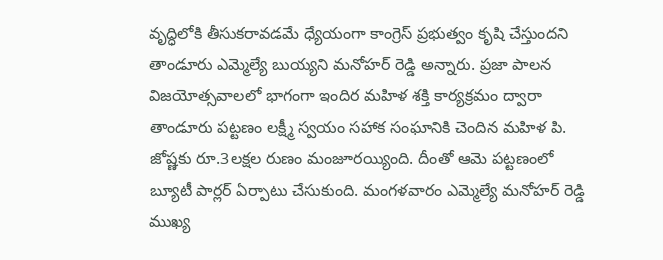వృద్ధిలోకి తీసుకరావడమే ధ్యేయంగా కాంగ్రెస్ ప్రభుత్వం కృషి చేస్తుందని తాండూరు ఎమ్మెల్యే బుయ్యని మనోహర్ రెడ్డి అన్నారు. ప్రజా పాలన విజయోత్సవాలలో భాగంగా ఇందిర మహిళ శక్తి కార్యక్రమం ద్వారా తాండూరు పట్టణం లక్ష్మీ స్వయం సహాక సంఘానికి చెందిన మహిళ పి. జోష్ణకు రూ.3లక్షల రుణం మంజూరయ్యింది. దీంతో ఆమె పట్టణంలో బ్యూటీ పార్లర్ ఏర్పాటు చేసుకుంది. మంగళవారం ఎమ్మెల్యే మనోహర్ రెడ్డి ముఖ్య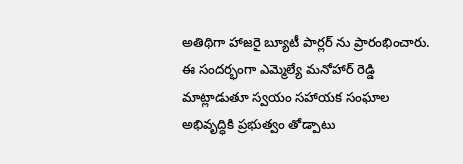అతిథిగా హాజరై బ్యూటీ పార్లర్ ను ప్రారంభించారు.
ఈ సందర్భంగా ఎమ్మెల్యే మనోహార్ రెడ్డి మాట్లాడుతూ స్వయం సహాయక సంఘాల అభివృద్ధికి ప్రభుత్వం తోడ్పాటు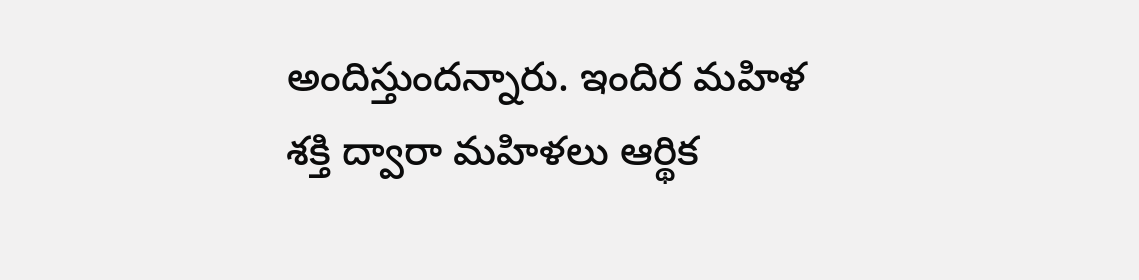అందిస్తుందన్నారు. ఇందిర మహిళ శక్తి ద్వారా మహిళలు ఆర్థిక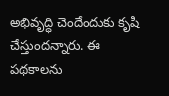అభివృద్ధి చెందేందుకు కృషి చేస్తుందన్నారు. ఈ పథకాలను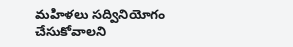మహిళలు సద్వినియోగం చేసుకోవాలని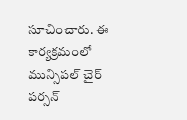సూచించారు. ఈ కార్యక్రమంలో మున్సిపల్ చైర్ పర్సన్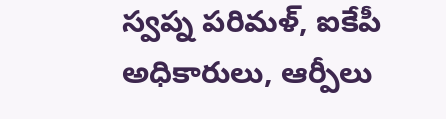స్వప్న పరిమళ్, ఐకేపీ అధికారులు, ఆర్పీలు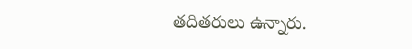తదితరులు ఉన్నారు.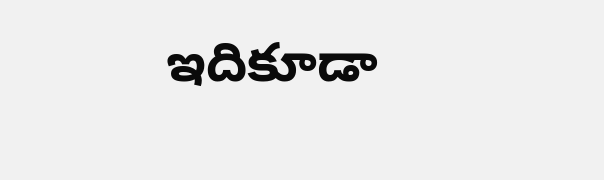ఇదికూడా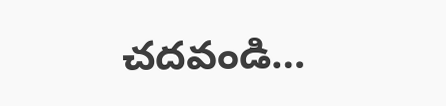చదవండి…